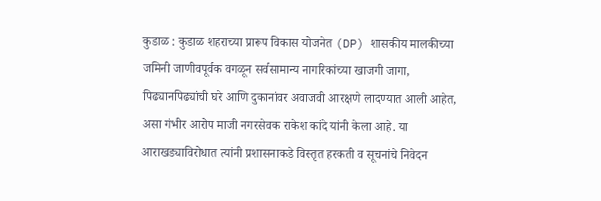कुडाळ : कुडाळ शहराच्या प्रारूप विकास योजनेत (DP) शासकीय मालकीच्या जमिनी जाणीवपूर्वक वगळून सर्वसामान्य नागरिकांच्या खाजगी जागा, पिढ्यानपिढ्यांची घरे आणि दुकानांवर अवाजवी आरक्षणे लादण्यात आली आहेत, असा गंभीर आरोप माजी नगरसेवक राकेश कांदे यांनी केला आहे. या आराखड्याविरोधात त्यांनी प्रशासनाकडे विस्तृत हरकती व सूचनांचे निवेदन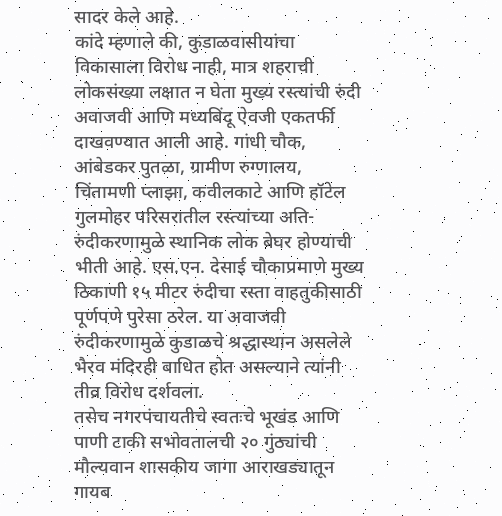सादर केले आहे.
कांदे म्हणाले की, कुडाळवासीयांचा विकासाला विरोध नाही, मात्र शहराची लोकसंख्या लक्षात न घेता मुख्य रस्त्यांची रुंदी अवाजवी आणि मध्यबिंदू ऐवजी एकतर्फी दाखवण्यात आली आहे. गांधी चौक, आंबेडकर पुतळा, ग्रामीण रुग्णालय, चिंतामणी प्लाझा, कवीलकाटे आणि हॉटेल गुलमोहर परिसरातील रस्त्यांच्या अति-रुंदीकरणामुळे स्थानिक लोक बेघर होण्याची भीती आहे. एस.एन. देसाई चौकाप्रमाणे मुख्य ठिकाणी १५ मीटर रुंदीचा रस्ता वाहतुकीसाठी पूर्णपणे पुरेसा ठरेल. या अवाजवी रुंदीकरणामुळे कुडाळचे श्रद्धास्थान असलेले भैरव मंदिरही बाधित होत असल्याने त्यांनी तीव्र विरोध दर्शवला.
तसेच नगरपंचायतीचे स्वतःचे भूखंड आणि पाणी टाकी सभोवतालची २० गुंठ्यांची मौल्यवान शासकीय जागा आराखड्यातून गायब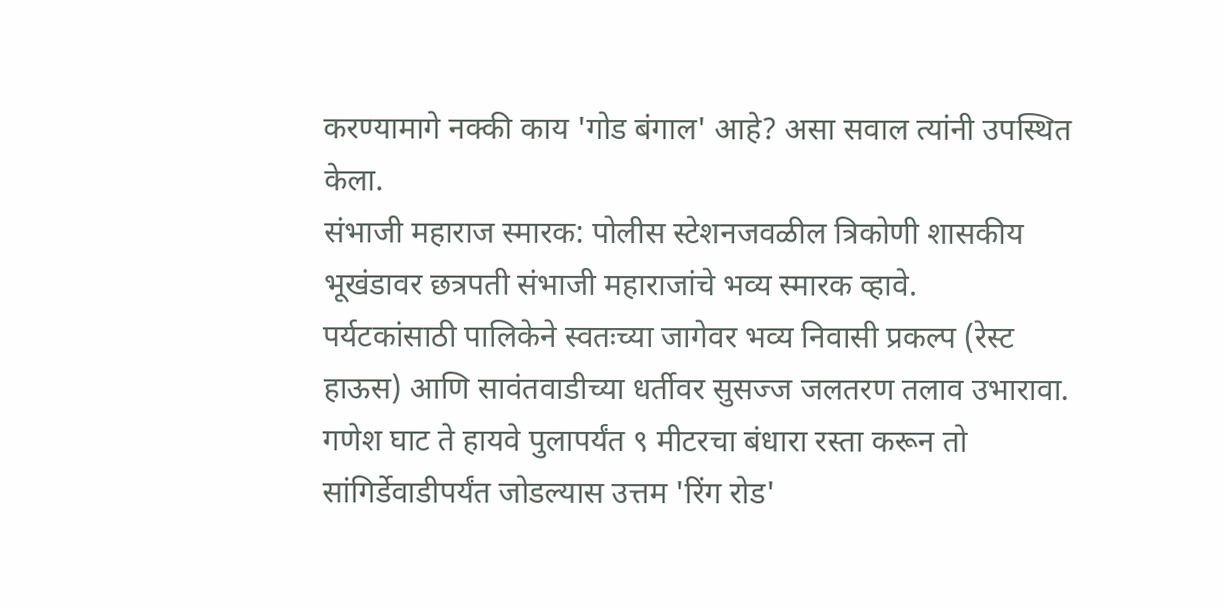करण्यामागे नक्की काय 'गोड बंगाल' आहे? असा सवाल त्यांनी उपस्थित केला.
संभाजी महाराज स्मारक: पोलीस स्टेशनजवळील त्रिकोणी शासकीय भूखंडावर छत्रपती संभाजी महाराजांचे भव्य स्मारक व्हावे.
पर्यटकांसाठी पालिकेने स्वतःच्या जागेवर भव्य निवासी प्रकल्प (रेस्ट हाऊस) आणि सावंतवाडीच्या धर्तीवर सुसज्ज जलतरण तलाव उभारावा.
गणेश घाट ते हायवे पुलापर्यंत ९ मीटरचा बंधारा रस्ता करून तो सांगिर्डेवाडीपर्यंत जोडल्यास उत्तम 'रिंग रोड'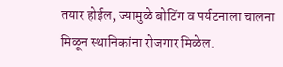तयार होईल, ज्यामुळे बोटिंग व पर्यटनाला चालना मिळून स्थानिकांना रोजगार मिळेल.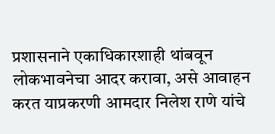प्रशासनाने एकाधिकारशाही थांबवून लोकभावनेचा आदर करावा, असे आवाहन करत याप्रकरणी आमदार निलेश राणे यांचे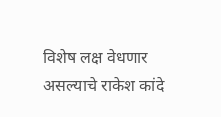विशेष लक्ष वेधणार असल्याचे राकेश कांदे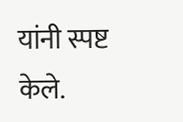यांनी स्पष्ट केले.